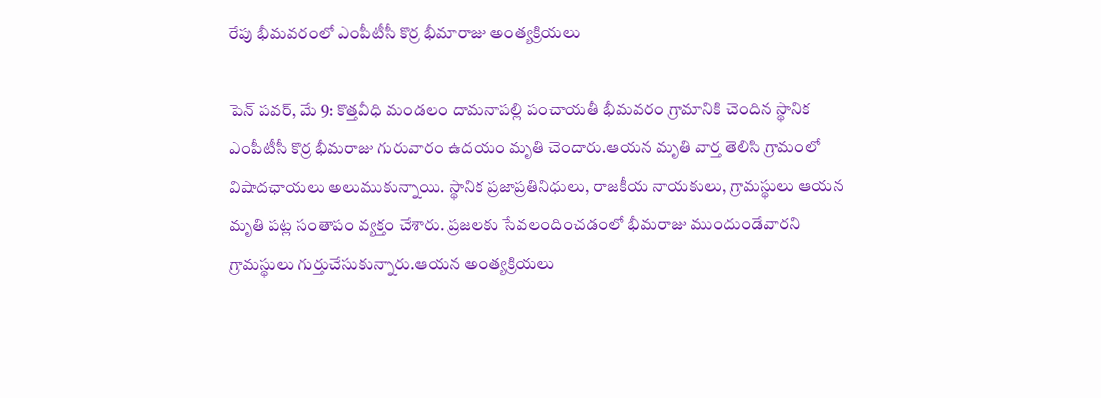రేపు భీమవరంలో ఎంపీటీసీ కొర్ర భీమారాజు అంత్యక్రియలు

పెన్ పవర్, మే 9: కొత్తవీధి మండలం దామనాపల్లి పంచాయతీ భీమవరం గ్రామానికి చెందిన స్థానిక ఎంపీటీసీ కొర్ర భీమరాజు గురువారం ఉదయం మృతి చెందారు.ఆయన మృతి వార్త తెలిసి గ్రామంలో విషాదఛాయలు అలుముకున్నాయి. స్థానిక ప్రజాప్రతినిధులు, రాజకీయ నాయకులు, గ్రామస్థులు ఆయన మృతి పట్ల సంతాపం వ్యక్తం చేశారు. ప్రజలకు సేవలందించడంలో భీమరాజు ముందుండేవారని గ్రామస్థులు గుర్తుచేసుకున్నారు.ఆయన అంత్యక్రియలు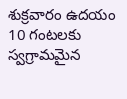శుక్రవారం ఉదయం 10 గంటలకు స్వగ్రామమైన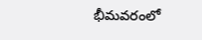భీమవరంలో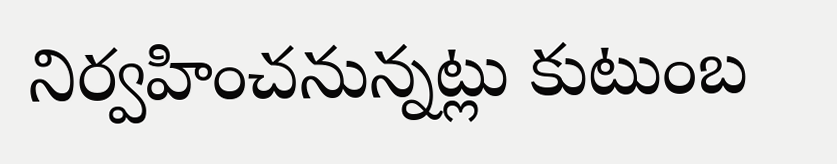నిర్వహించనున్నట్లు కుటుంబ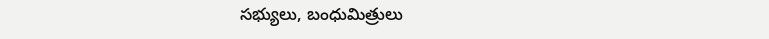సభ్యులు, బంధుమిత్రులు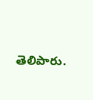తెలిపారు.